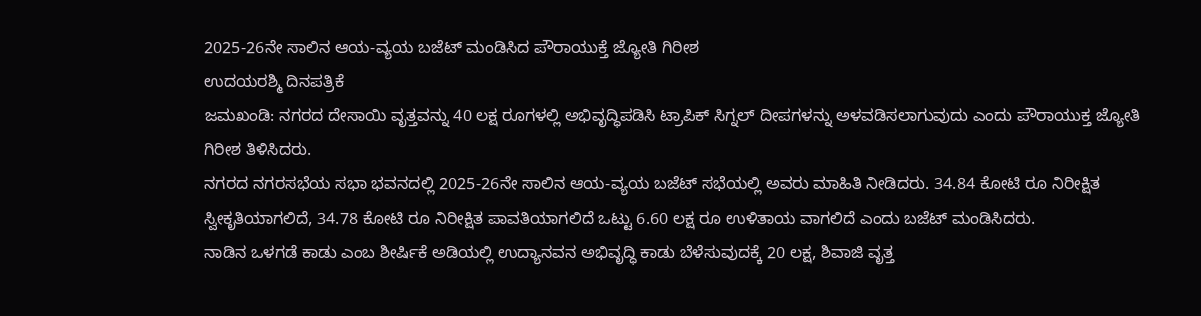2025-26ನೇ ಸಾಲಿನ ಆಯ-ವ್ಯಯ ಬಜೆಟ್ ಮಂಡಿಸಿದ ಪೌರಾಯುಕ್ತೆ ಜ್ಯೋತಿ ಗಿರೀಶ
ಉದಯರಶ್ಮಿ ದಿನಪತ್ರಿಕೆ
ಜಮಖಂಡಿ: ನಗರದ ದೇಸಾಯಿ ವೃತ್ತವನ್ನು 40 ಲಕ್ಷ ರೂಗಳಲ್ಲಿ ಅಭಿವೃದ್ಧಿಪಡಿಸಿ ಟ್ರಾಪಿಕ್ ಸಿಗ್ನಲ್ ದೀಪಗಳನ್ನು ಅಳವಡಿಸಲಾಗುವುದು ಎಂದು ಪೌರಾಯುಕ್ತ ಜ್ಯೋತಿ ಗಿರೀಶ ತಿಳಿಸಿದರು.
ನಗರದ ನಗರಸಭೆಯ ಸಭಾ ಭವನದಲ್ಲಿ 2025-26ನೇ ಸಾಲಿನ ಆಯ-ವ್ಯಯ ಬಜೆಟ್ ಸಭೆಯಲ್ಲಿ ಅವರು ಮಾಹಿತಿ ನೀಡಿದರು. 34.84 ಕೋಟಿ ರೂ ನಿರೀಕ್ಷಿತ ಸ್ವೀಕೃತಿಯಾಗಲಿದೆ, 34.78 ಕೋಟಿ ರೂ ನಿರೀಕ್ಷಿತ ಪಾವತಿಯಾಗಲಿದೆ ಒಟ್ಟು 6.60 ಲಕ್ಷ ರೂ ಉಳಿತಾಯ ವಾಗಲಿದೆ ಎಂದು ಬಜೆಟ್ ಮಂಡಿಸಿದರು.
ನಾಡಿನ ಒಳಗಡೆ ಕಾಡು ಎಂಬ ಶೀರ್ಷಿಕೆ ಅಡಿಯಲ್ಲಿ ಉದ್ಯಾನವನ ಅಭಿವೃದ್ಧಿ ಕಾಡು ಬೆಳೆಸುವುದಕ್ಕೆ 20 ಲಕ್ಷ, ಶಿವಾಜಿ ವೃತ್ತ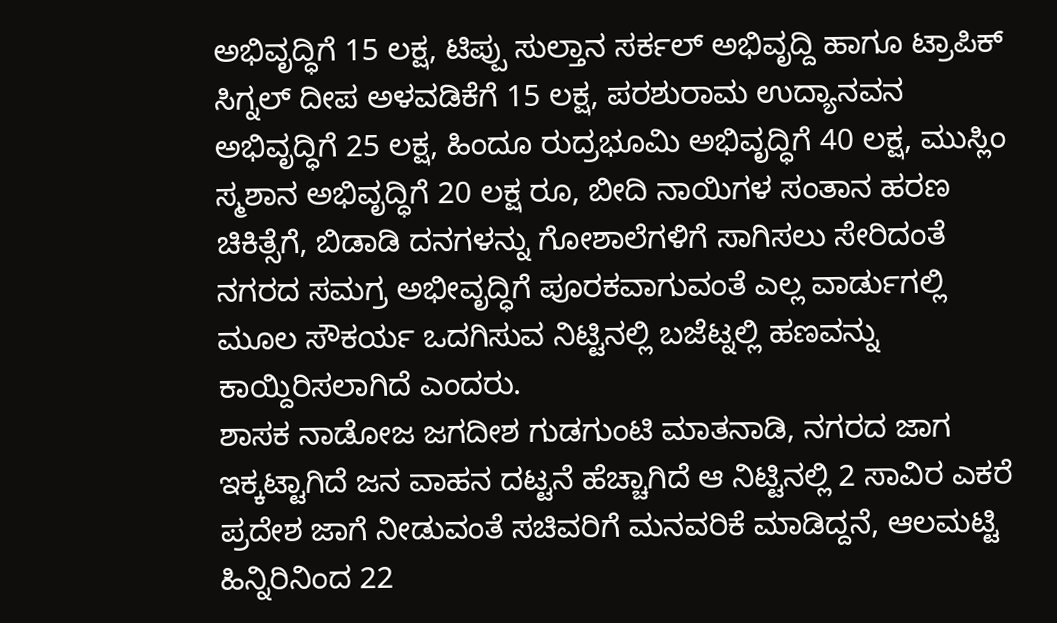ಅಭಿವೃದ್ಧಿಗೆ 15 ಲಕ್ಷ, ಟಿಪ್ಪು ಸುಲ್ತಾನ ಸರ್ಕಲ್ ಅಭಿವೃದ್ದಿ ಹಾಗೂ ಟ್ರಾಪಿಕ್ ಸಿಗ್ನಲ್ ದೀಪ ಅಳವಡಿಕೆಗೆ 15 ಲಕ್ಷ, ಪರಶುರಾಮ ಉದ್ಯಾನವನ ಅಭಿವೃದ್ಧಿಗೆ 25 ಲಕ್ಷ, ಹಿಂದೂ ರುದ್ರಭೂಮಿ ಅಭಿವೃದ್ಧಿಗೆ 40 ಲಕ್ಷ, ಮುಸ್ಲಿಂ ಸ್ಮಶಾನ ಅಭಿವೃದ್ಧಿಗೆ 20 ಲಕ್ಷ ರೂ, ಬೀದಿ ನಾಯಿಗಳ ಸಂತಾನ ಹರಣ ಚಿಕಿತ್ಸೆಗೆ, ಬಿಡಾಡಿ ದನಗಳನ್ನು ಗೋಶಾಲೆಗಳಿಗೆ ಸಾಗಿಸಲು ಸೇರಿದಂತೆ ನಗರದ ಸಮಗ್ರ ಅಭೀವೃದ್ಧಿಗೆ ಪೂರಕವಾಗುವಂತೆ ಎಲ್ಲ ವಾರ್ಡುಗಲ್ಲಿ ಮೂಲ ಸೌಕರ್ಯ ಒದಗಿಸುವ ನಿಟ್ಟಿನಲ್ಲಿ ಬಜೆಟ್ನಲ್ಲಿ ಹಣವನ್ನು ಕಾಯ್ದಿರಿಸಲಾಗಿದೆ ಎಂದರು.
ಶಾಸಕ ನಾಡೋಜ ಜಗದೀಶ ಗುಡಗುಂಟಿ ಮಾತನಾಡಿ, ನಗರದ ಜಾಗ ಇಕ್ಕಟ್ಟಾಗಿದೆ ಜನ ವಾಹನ ದಟ್ಟನೆ ಹೆಚ್ಚಾಗಿದೆ ಆ ನಿಟ್ಟಿನಲ್ಲಿ 2 ಸಾವಿರ ಎಕರೆ ಪ್ರದೇಶ ಜಾಗೆ ನೀಡುವಂತೆ ಸಚಿವರಿಗೆ ಮನವರಿಕೆ ಮಾಡಿದ್ದನೆ, ಆಲಮಟ್ಟಿ ಹಿನ್ನಿರಿನಿಂದ 22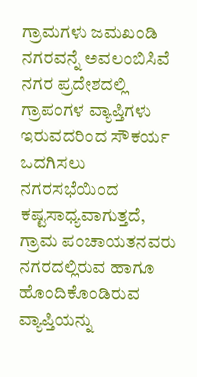ಗ್ರಾಮಗಳು ಜಮಖಂಡಿ ನಗರವನ್ನೆ ಅವಲಂಬಿಸಿವೆ ನಗರ ಪ್ರದೇಶದಲ್ಲಿ ಗ್ರಾಪಂಗಳ ವ್ಯಾಪ್ತಿಗಳು ಇರುವದರಿಂದ ಸೌಕರ್ಯ ಒದಗಿಸಲು ನಗರಸಭೆಯಿಂದ ಕಷ್ಟಸಾಧ್ಯವಾಗುತ್ತದೆ, ಗ್ರಾಮ ಪಂಚಾಯತನವರು ನಗರದಲ್ಲಿರುವ ಹಾಗೂ ಹೊಂದಿಕೊಂಡಿರುವ ವ್ಯಾಪ್ತಿಯನ್ನು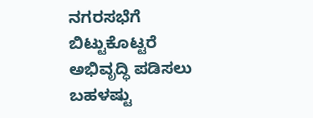ನಗರಸಭೆಗೆ ಬಿಟ್ಟುಕೊಟ್ಟರೆ ಅಭಿವೃದ್ಧಿ ಪಡಿಸಲು ಬಹಳಷ್ಟು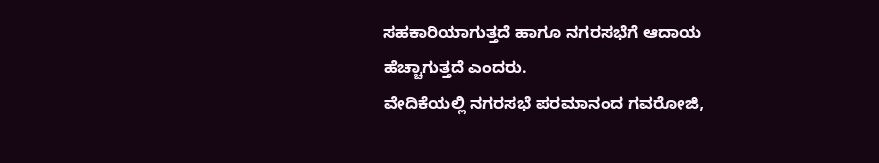ಸಹಕಾರಿಯಾಗುತ್ತದೆ ಹಾಗೂ ನಗರಸಭೆಗೆ ಆದಾಯ ಹೆಚ್ಚಾಗುತ್ತದೆ ಎಂದರು.
ವೇದಿಕೆಯಲ್ಲಿ ನಗರಸಭೆ ಪರಮಾನಂದ ಗವರೋಜಿ,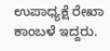ಉಪಾಧ್ಯಕ್ಷೆ ರೇಖಾ ಕಾಂಬಳೆ ಇದ್ದರು.